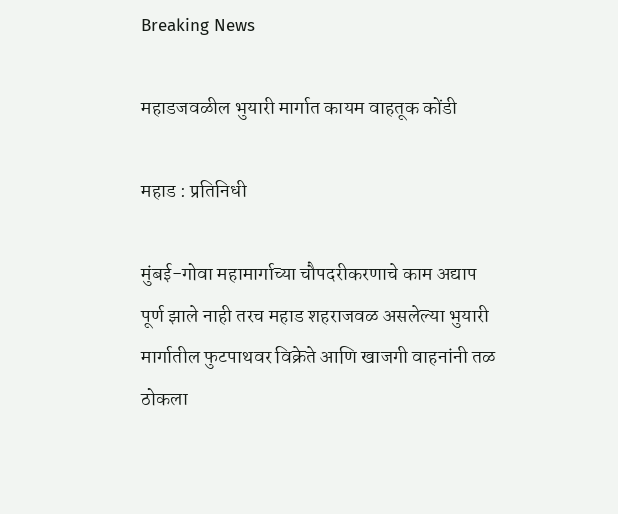Breaking News

महाडजवळील भुयारी मार्गात कायम वाहतूक कोंडी

महाड : प्रतिनिधी

मुंबई-गोवा महामार्गाच्या चौपदरीकरणाचे काम अद्याप पूर्ण झाले नाही तरच महाड शहराजवळ असलेल्या भुयारी मार्गातील फुटपाथवर विक्रेते आणि खाजगी वाहनांनी तळ ठोकला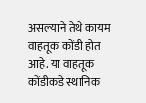असल्याने तेथे कायम वाहतूक कोंडी होत आहे. या वाहतूक कोंडीकडे स्थानिक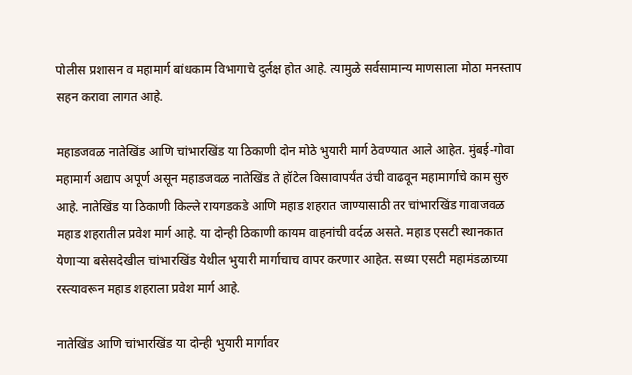पोलीस प्रशासन व महामार्ग बांधकाम विभागाचे दुर्लक्ष होत आहे. त्यामुळे सर्वसामान्य माणसाला मोठा मनस्ताप सहन करावा लागत आहे.

महाडजवळ नातेखिंड आणि चांभारखिंड या ठिकाणी दोन मोठे भुयारी मार्ग ठेवण्यात आले आहेत. मुंबई-गोवा महामार्ग अद्याप अपूर्ण असून महाडजवळ नातेखिंड ते हॉटेल विसावापर्यंत उंची वाढवून महामार्गाचे काम सुरु आहे. नातेखिंड या ठिकाणी किल्ले रायगडकडे आणि महाड शहरात जाण्यासाठी तर चांभारखिंड गावाजवळ महाड शहरातील प्रवेश मार्ग आहे. या दोन्ही ठिकाणी कायम वाहनांची वर्दळ असते. महाड एसटी स्थानकात येणार्‍या बसेसदेखील चांभारखिंड येथील भुयारी मार्गाचाच वापर करणार आहेत. सध्या एसटी महामंडळाच्या रस्त्यावरून महाड शहराला प्रवेश मार्ग आहे.

नातेखिंड आणि चांभारखिंड या दोन्ही भुयारी मार्गावर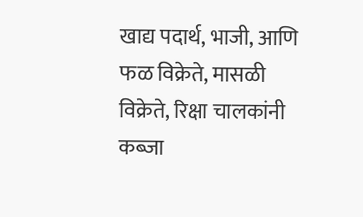खाद्य पदार्थ, भाजी, आणि फळ विक्रेते, मासळी विक्रेते, रिक्षा चालकांनी कब्जा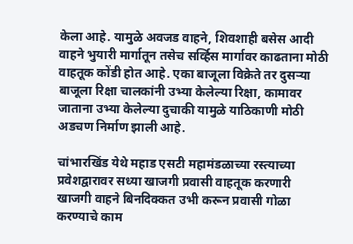केला आहे. यामुळे अवजड वाहने, शिवशाही बसेस आदी वाहने भुयारी मार्गातून तसेच सर्व्हिस मार्गावर काढताना मोठी वाहतूक कोंडी होत आहे. एका बाजूला विक्रेते तर दुसर्‍या बाजूला रिक्षा चालकांनी उभ्या केलेल्या रिक्षा, कामावर जाताना उभ्या केलेल्या दुचाकी यामुळे याठिकाणी मोठी अडचण निर्माण झाली आहे.

चांभारखिंड येथे महाड एसटी महामंडळाच्या रस्त्याच्या प्रवेशद्वारावर सध्या खाजगी प्रवासी वाहतूक करणारी खाजगी वाहने बिनदिक्कत उभी करून प्रवासी गोळा करण्याचे काम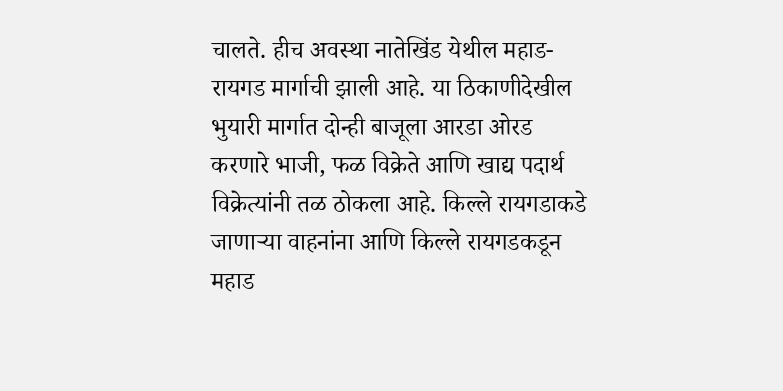चालते. हीच अवस्था नातेखिंड येथील महाड-रायगड मार्गाची झाली आहे. या ठिकाणीदेखील भुयारी मार्गात दोन्ही बाजूला आरडा ओरड करणारे भाजी, फळ विक्रेते आणि खाद्य पदार्थ विक्रेत्यांनी तळ ठोकला आहे. किल्ले रायगडाकडे जाणार्‍या वाहनांना आणि किल्ले रायगडकडून महाड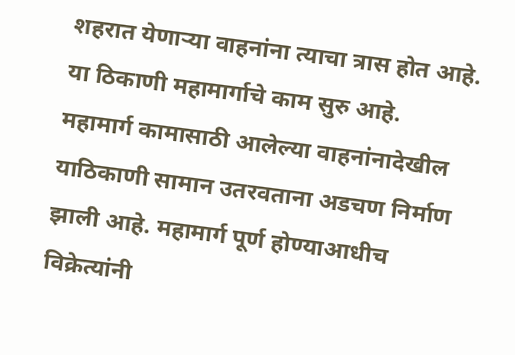शहरात येणार्‍या वाहनांना त्याचा त्रास होत आहे. या ठिकाणी महामार्गाचे काम सुरु आहे. महामार्ग कामासाठी आलेल्या वाहनांनादेखील याठिकाणी सामान उतरवताना अडचण निर्माण झाली आहे. महामार्ग पूर्ण होण्याआधीच विक्रेत्यांनी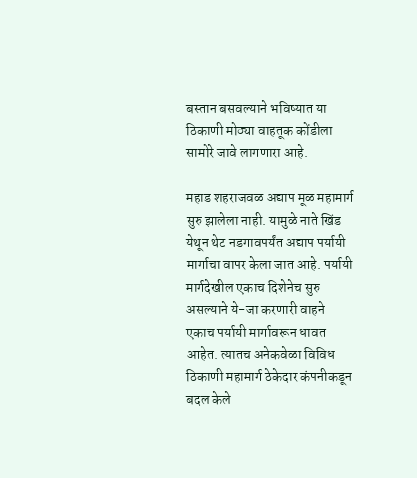बस्तान बसवल्याने भविष्यात या ठिकाणी मोठ्या वाहतूक कोंडीला सामोरे जावे लागणारा आहे.

महाड शहराजवळ अद्याप मूळ महामार्ग सुरु झालेला नाही. यामुळे नाते खिंड येथून थेट नडगावपर्यंत अद्याप पर्यायी मार्गाचा वापर केला जात आहे. पर्यायी मार्गदेखील एकाच दिशेनेच सुरु असल्याने ये-जा करणारी वाहने एकाच पर्यायी मार्गावरून धावत आहेत. त्यातच अनेकवेळा विविध ठिकाणी महामार्ग ठेकेदार कंपनीकडून बदल केले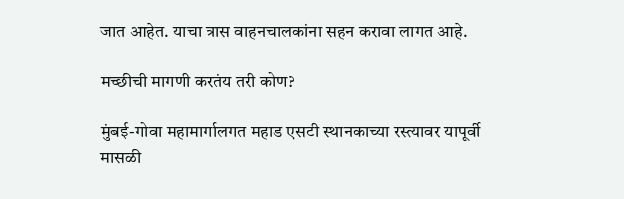जात आहेत. याचा त्रास वाहनचालकांना सहन करावा लागत आहे.

मच्छीची मागणी करतंय तरी कोण?

मुंबई-गोवा महामार्गालगत महाड एसटी स्थानकाच्या रस्त्यावर यापूर्वी मासळी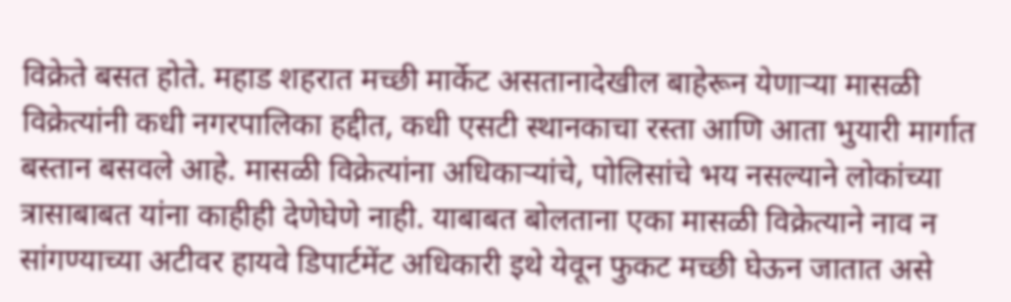विक्रेते बसत होते. महाड शहरात मच्छी मार्केट असतानादेखील बाहेरून येणार्‍या मासळी विक्रेत्यांनी कधी नगरपालिका हद्दीत, कधी एसटी स्थानकाचा रस्ता आणि आता भुयारी मार्गात बस्तान बसवले आहे. मासळी विक्रेत्यांना अधिकार्‍यांचे, पोलिसांचे भय नसल्याने लोकांच्या त्रासाबाबत यांना काहीही देणेघेणे नाही. याबाबत बोलताना एका मासळी विक्रेत्याने नाव न सांगण्याच्या अटीवर हायवे डिपार्टमेंट अधिकारी इथे येवून फुकट मच्छी घेऊन जातात असे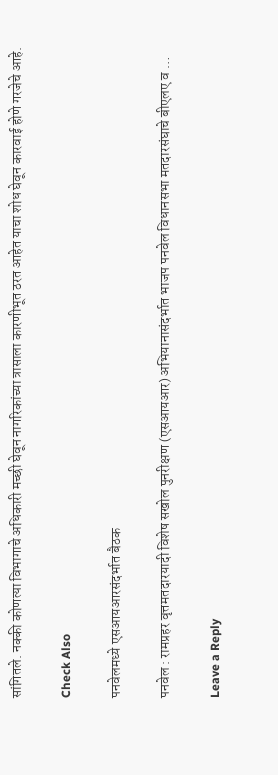सांगितले. नक्की कोणत्या विभागाचे अधिकारी मच्छी घेवून नागरिकांच्या त्रासाला कारणीभूत ठरत आहेत याचा शोध घेवून कारवाई होणे गरजेचे आहे.

Check Also

पनवेलमध्ये एसआयआरसंदर्भात बैठक

पनवेल : रामप्रहर वृत्तमतदारयादी विशेष सखोल पुनरीक्षण (एसआयआर) अभियानासंदर्भात भाजप पनवेल विधानसभा मतदारसंघाचे बीएलए व …

Leave a Reply